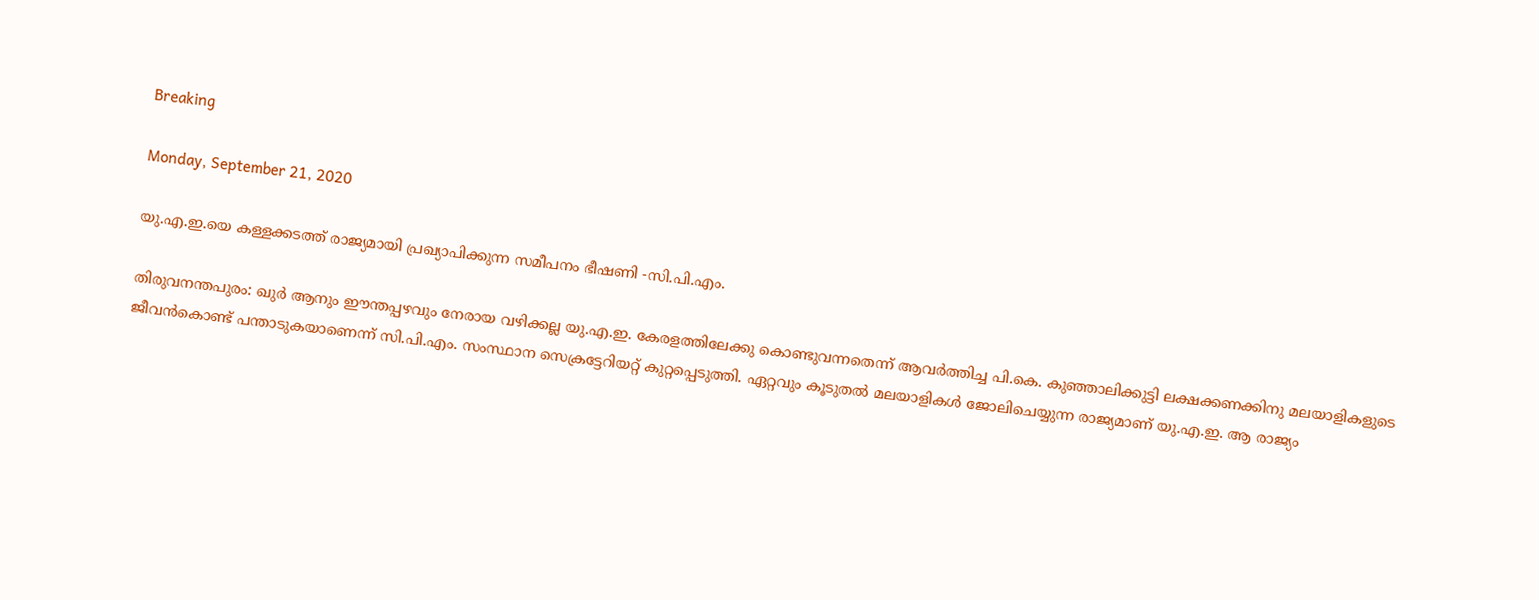Breaking

Monday, September 21, 2020

യു.എ.ഇ.യെ കള്ളക്കടത്ത് രാജ്യമായി പ്രഖ്യാപിക്കുന്ന സമീപനം ഭീഷണി -സി.പി.എം.

തിരുവനന്തപുരം: ഖുർ ആനും ഈന്തപ്പഴവും നേരായ വഴിക്കല്ല യു.എ.ഇ. കേരളത്തിലേക്കു കൊണ്ടുവന്നതെന്ന് ആവർത്തിച്ച പി.കെ. കുഞ്ഞാലിക്കുട്ടി ലക്ഷക്കണക്കിനു മലയാളികളുടെ ജീവൻകൊണ്ട് പന്താടുകയാണെന്ന് സി.പി.എം. സംസ്ഥാന സെക്രട്ടേറിയറ്റ് കുറ്റപ്പെടുത്തി. ഏറ്റവും കൂടുതൽ മലയാളികൾ ജോലിചെയ്യുന്ന രാജ്യമാണ് യു.എ.ഇ. ആ രാജ്യം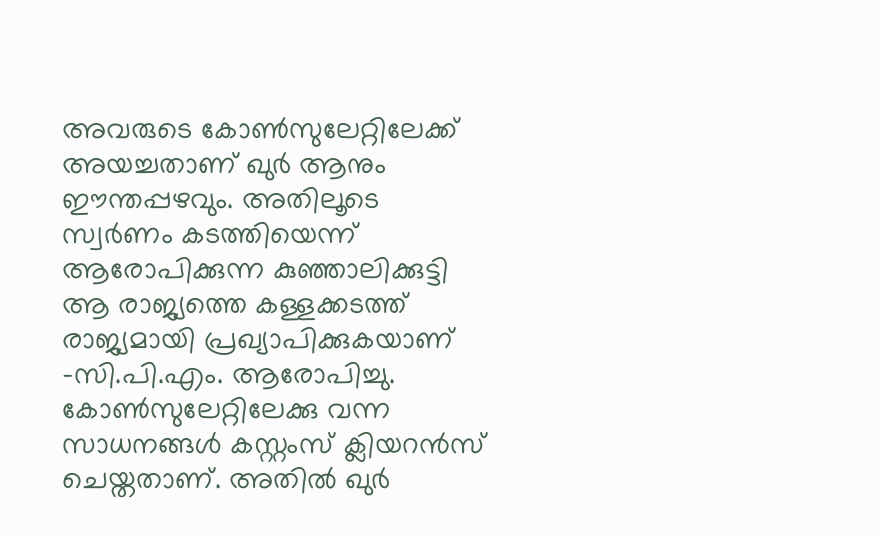അവരുടെ കോൺസുലേറ്റിലേക്ക് അയച്ചതാണ് ഖുർ ആനും ഈന്തപ്പഴവും. അതിലൂടെ സ്വർണം കടത്തിയെന്ന് ആരോപിക്കുന്ന കുഞ്ഞാലിക്കുട്ടി ആ രാജ്യത്തെ കള്ളക്കടത്ത് രാജ്യമായി പ്രഖ്യാപിക്കുകയാണ് -സി.പി.എം. ആരോപിച്ചു. കോൺസുലേറ്റിലേക്കു വന്ന സാധനങ്ങൾ കസ്റ്റംസ് ക്ലിയറൻസ് ചെയ്തതാണ്. അതിൽ ഖുർ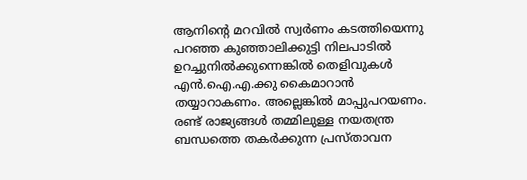ആനിന്റെ മറവിൽ സ്വർണം കടത്തിയെന്നു പറഞ്ഞ കുഞ്ഞാലിക്കുട്ടി നിലപാടിൽ ഉറച്ചുനിൽക്കുന്നെങ്കിൽ തെളിവുകൾ എൻ.ഐ.എ.ക്കു കൈമാറാൻ തയ്യാറാകണം. അല്ലെങ്കിൽ മാപ്പുപറയണം. രണ്ട് രാജ്യങ്ങൾ തമ്മിലുള്ള നയതന്ത്ര ബന്ധത്തെ തകർക്കുന്ന പ്രസ്താവന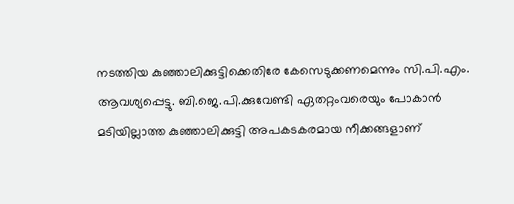നടത്തിയ കുഞ്ഞാലിക്കുട്ടിക്കെതിരേ കേസെടുക്കണമെന്നും സി.പി.എം. ആവശ്യപ്പെട്ടു. ബി.ജെ.പി.ക്കുവേണ്ടി ഏതറ്റംവരെയും പോകാൻ മടിയില്ലാത്ത കുഞ്ഞാലിക്കുട്ടി അപകടകരമായ നീക്കങ്ങളാണ്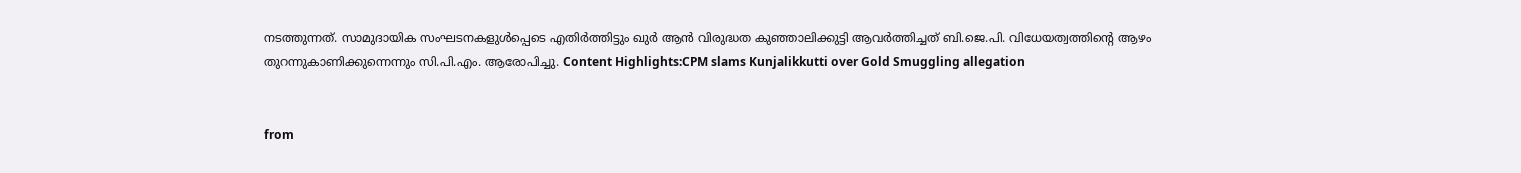നടത്തുന്നത്. സാമുദായിക സംഘടനകളുൾപ്പെടെ എതിർത്തിട്ടും ഖുർ ആൻ വിരുദ്ധത കുഞ്ഞാലിക്കുട്ടി ആവർത്തിച്ചത് ബി.ജെ.പി. വിധേയത്വത്തിന്റെ ആഴം തുറന്നുകാണിക്കുന്നെന്നും സി.പി.എം. ആരോപിച്ചു. Content Highlights:CPM slams Kunjalikkutti over Gold Smuggling allegation


from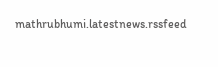mathrubhumi.latestnews.rssfeed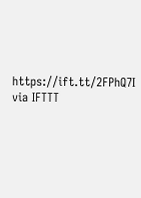https://ift.tt/2FPhQ7I
via IFTTT